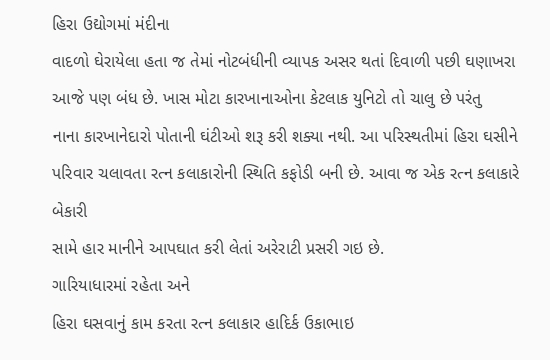હિરા ઉદ્યોગમાં મંદીના
વાદળો ઘેરાયેલા હતા જ તેમાં નોટબંધીની વ્યાપક અસર થતાં દિવાળી પછી ઘણાખરા
આજે પણ બંધ છે. ખાસ મોટા કારખાનાઓના કેટલાક યુનિટો તો ચાલુ છે પરંતુ
નાના કારખાનેદારો પોતાની ઘંટીઓ શરૂ કરી શક્યા નથી. આ પરિસ્થતીમાં હિરા ઘસીને
પરિવાર ચલાવતા રત્ન કલાકારોની સ્થિતિ કફોડી બની છે. આવા જ એક રત્ન કલાકારે બેકારી
સામે હાર માનીને આપઘાત કરી લેતાં અરેરાટી પ્રસરી ગઇ છે.
ગારિયાધારમાં રહેતા અને
હિરા ઘસવાનું કામ કરતા રત્ન કલાકાર હાદિર્ક ઉકાભાઇ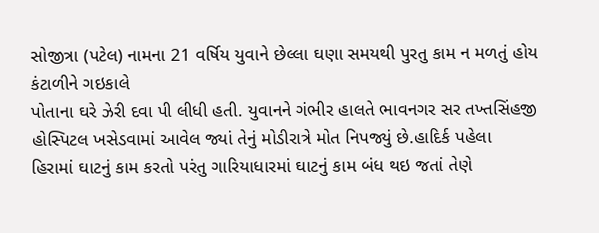સોજીત્રા (પટેલ) નામના 21 વર્ષિય યુવાને છેલ્લા ઘણા સમયથી પુરતુ કામ ન મળતું હોય કંટાળીને ગઇકાલે
પોતાના ઘરે ઝેરી દવા પી લીધી હતી. યુવાનને ગંભીર હાલતે ભાવનગર સર તખ્તસિંહજી
હોસ્પિટલ ખસેડવામાં આવેલ જ્યાં તેનું મોડીરાત્રે મોત નિપજ્યું છે.હાદિર્ક પહેલા
હિરામાં ઘાટનું કામ કરતો પરંતુ ગારિયાધારમાં ઘાટનું કામ બંધ થઇ જતાં તેણે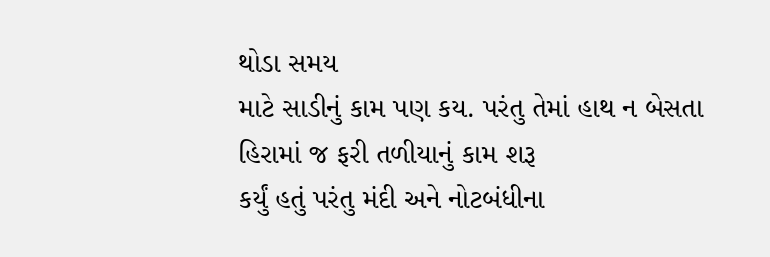થોડા સમય
માટે સાડીનું કામ પણ કય. પરંતુ તેમાં હાથ ન બેસતા હિરામાં જ ફરી તળીયાનું કામ શરૂ
કર્યું હતું પરંતુ મંદી અને નોટબંધીના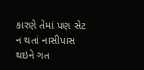કારણે તેમાં પણ સેટ ન થતાં નાસીપાસ થઇને ગત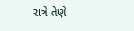રાત્રે તેણે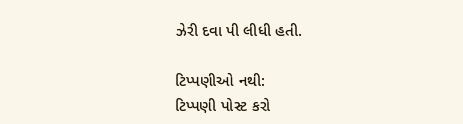ઝેરી દવા પી લીધી હતી.

ટિપ્પણીઓ નથી:
ટિપ્પણી પોસ્ટ કરો